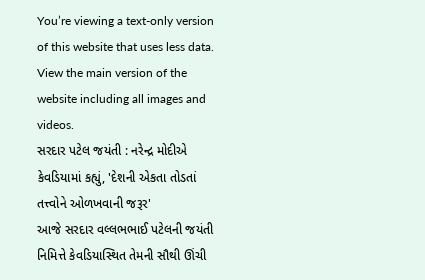You’re viewing a text-only version of this website that uses less data. View the main version of the website including all images and videos.
સરદાર પટેલ જયંતી : નરેન્દ્ર મોદીએ કેવડિયામાં કહ્યું, 'દેશની એકતા તોડતાં તત્ત્વોને ઓળખવાની જરૂર'
આજે સરદાર વલ્લભભાઈ પટેલની જયંતી નિમિત્તે કેવડિયાસ્થિત તેમની સૌથી ઊંચી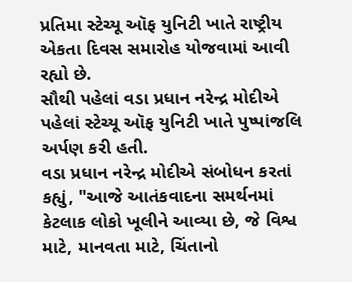પ્રતિમા સ્ટેચ્યૂ ઑફ યુનિટી ખાતે રાષ્ટ્રીય એકતા દિવસ સમારોહ યોજવામાં આવી રહ્યો છે.
સૌથી પહેલાં વડા પ્રધાન નરેન્દ્ર મોદીએ પહેલાં સ્ટેચ્યૂ ઑફ યુનિટી ખાતે પુષ્પાંજલિ અર્પણ કરી હતી.
વડા પ્રધાન નરેન્દ્ર મોદીએ સંબોધન કરતાં કહ્યું, "આજે આતંકવાદના સમર્થનમાં કેટલાક લોકો ખૂલીને આવ્યા છે, જે વિશ્વ માટે, માનવતા માટે, ચિંતાનો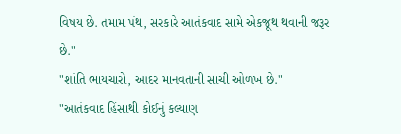વિષય છે. તમામ પંથ, સરકારે આતંકવાદ સામે એકજૂથ થવાની જરૂર છે."
"શાંતિ ભાયચારો, આદર માનવતાની સાચી ઓળખ છે."
"આતંકવાદ હિંસાથી કોઈનું કલ્યાણ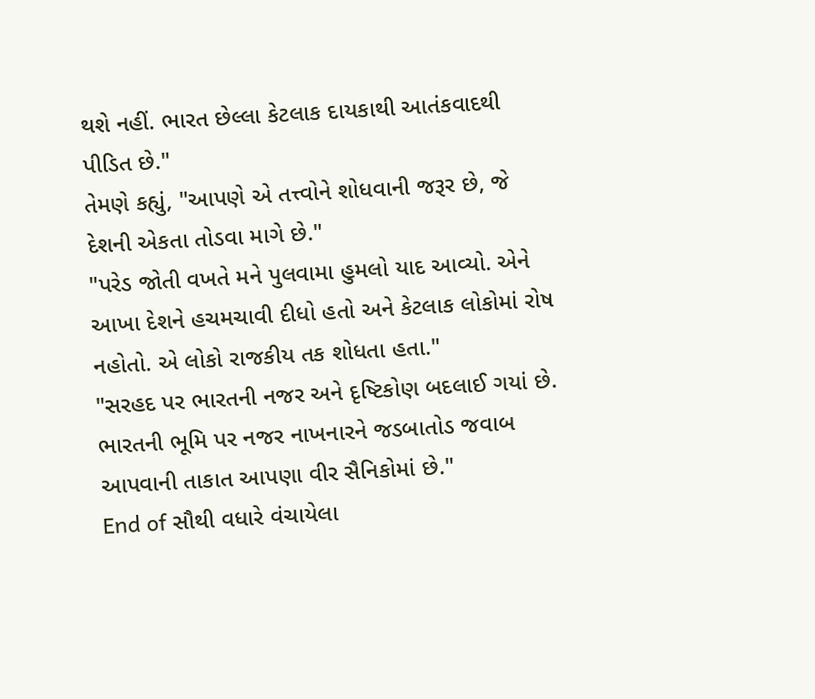થશે નહીં. ભારત છેલ્લા કેટલાક દાયકાથી આતંકવાદથી પીડિત છે."
તેમણે કહ્યું, "આપણે એ તત્ત્વોને શોધવાની જરૂર છે, જે દેશની એકતા તોડવા માગે છે."
"પરેડ જોતી વખતે મને પુલવામા હુમલો યાદ આવ્યો. એને આખા દેશને હચમચાવી દીધો હતો અને કેટલાક લોકોમાં રોષ નહોતો. એ લોકો રાજકીય તક શોધતા હતા."
"સરહદ પર ભારતની નજર અને દૃષ્ટિકોણ બદલાઈ ગયાં છે. ભારતની ભૂમિ પર નજર નાખનારને જડબાતોડ જવાબ આપવાની તાકાત આપણા વીર સૈનિકોમાં છે."
End of સૌથી વધારે વંચાયેલા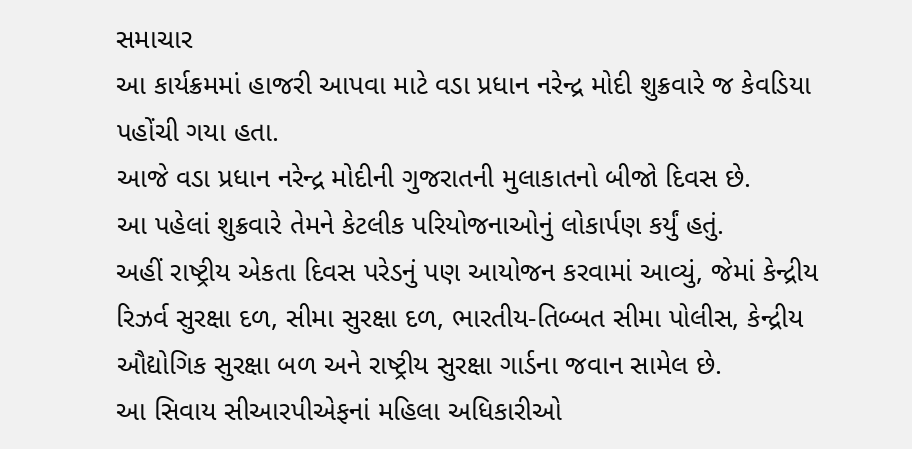સમાચાર
આ કાર્યક્રમમાં હાજરી આપવા માટે વડા પ્રધાન નરેન્દ્ર મોદી શુક્રવારે જ કેવડિયા પહોંચી ગયા હતા.
આજે વડા પ્રધાન નરેન્દ્ર મોદીની ગુજરાતની મુલાકાતનો બીજો દિવસ છે.
આ પહેલાં શુક્રવારે તેમને કેટલીક પરિયોજનાઓનું લોકાર્પણ કર્યું હતું.
અહીં રાષ્ટ્રીય એકતા દિવસ પરેડનું પણ આયોજન કરવામાં આવ્યું, જેમાં કેન્દ્રીય રિઝર્વ સુરક્ષા દળ, સીમા સુરક્ષા દળ, ભારતીય-તિબ્બત સીમા પોલીસ, કેન્દ્રીય ઔદ્યોગિક સુરક્ષા બળ અને રાષ્ટ્રીય સુરક્ષા ગાર્ડના જવાન સામેલ છે.
આ સિવાય સીઆરપીએફનાં મહિલા અધિકારીઓ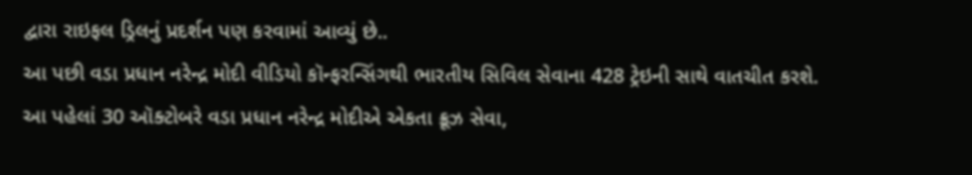દ્વારા રાઇફલ ડ્રિલનું પ્રદર્શન પણ કરવામાં આવ્યું છે..
આ પછી વડા પ્રધાન નરેન્દ્ર મોદી વીડિયો કૉન્ફરન્સિંગથી ભારતીય સિવિલ સેવાના 428 ટ્રેઇની સાથે વાતચીત કરશે.
આ પહેલાં 30 ઑક્ટોબરે વડા પ્રધાન નરેન્દ્ર મોદીએ એકતા ક્રૂઝ સેવા,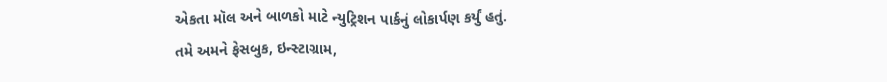એકતા મૉલ અને બાળકો માટે ન્યુટ્રિશન પાર્કનું લોકાર્પણ કર્યું હતું.
તમે અમને ફેસબુક, ઇન્સ્ટાગ્રામ,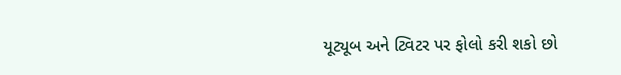યૂટ્યૂબ અને ટ્વિટર પર ફોલો કરી શકો છો